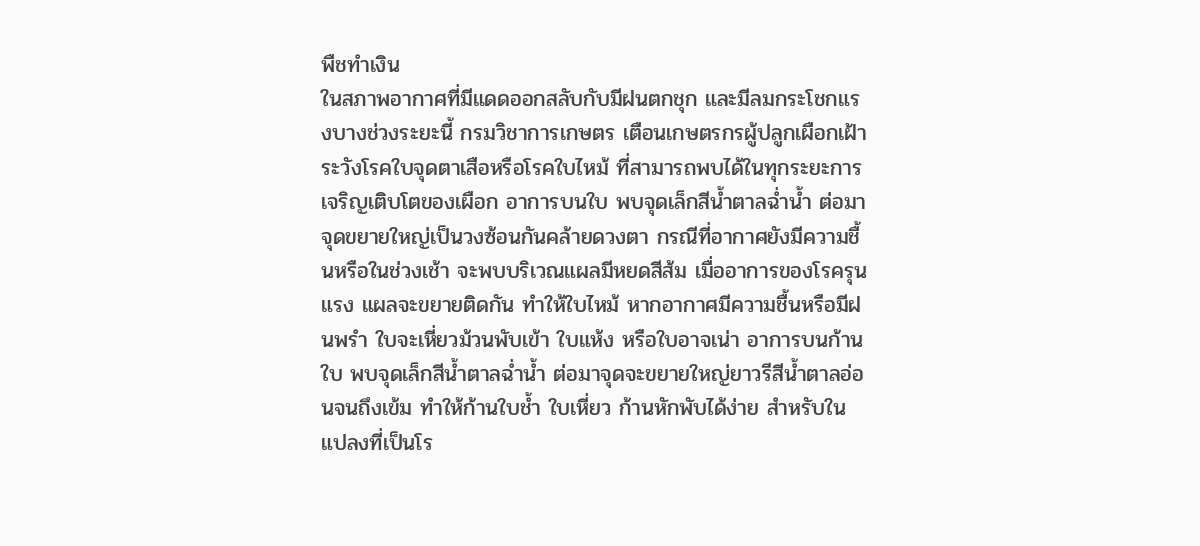พืชทำเงิน
ในสภาพอากาศที่มีแดดออกสลับกับมีฝนตกชุก และมีลมกระโชกแรงบางช่วงระยะนี้ กรมวิชาการเกษตร เตือนเกษตรกรผู้ปลูกเผือกเฝ้าระวังโรคใบจุดตาเสือหรือโรคใบไหม้ ที่สามารถพบได้ในทุกระยะการเจริญเติบโตของเผือก อาการบนใบ พบจุดเล็กสีน้ำตาลฉ่ำน้ำ ต่อมาจุดขยายใหญ่เป็นวงซ้อนกันคล้ายดวงตา กรณีที่อากาศยังมีความชื้นหรือในช่วงเช้า จะพบบริเวณแผลมีหยดสีส้ม เมื่ออาการของโรครุนแรง แผลจะขยายติดกัน ทำให้ใบไหม้ หากอากาศมีความชื้นหรือมีฝนพรำ ใบจะเหี่ยวม้วนพับเข้า ใบแห้ง หรือใบอาจเน่า อาการบนก้านใบ พบจุดเล็กสีน้ำตาลฉ่ำน้ำ ต่อมาจุดจะขยายใหญ่ยาวรีสีน้ำตาลอ่อนจนถึงเข้ม ทำให้ก้านใบช้ำ ใบเหี่ยว ก้านหักพับได้ง่าย สำหรับในแปลงที่เป็นโร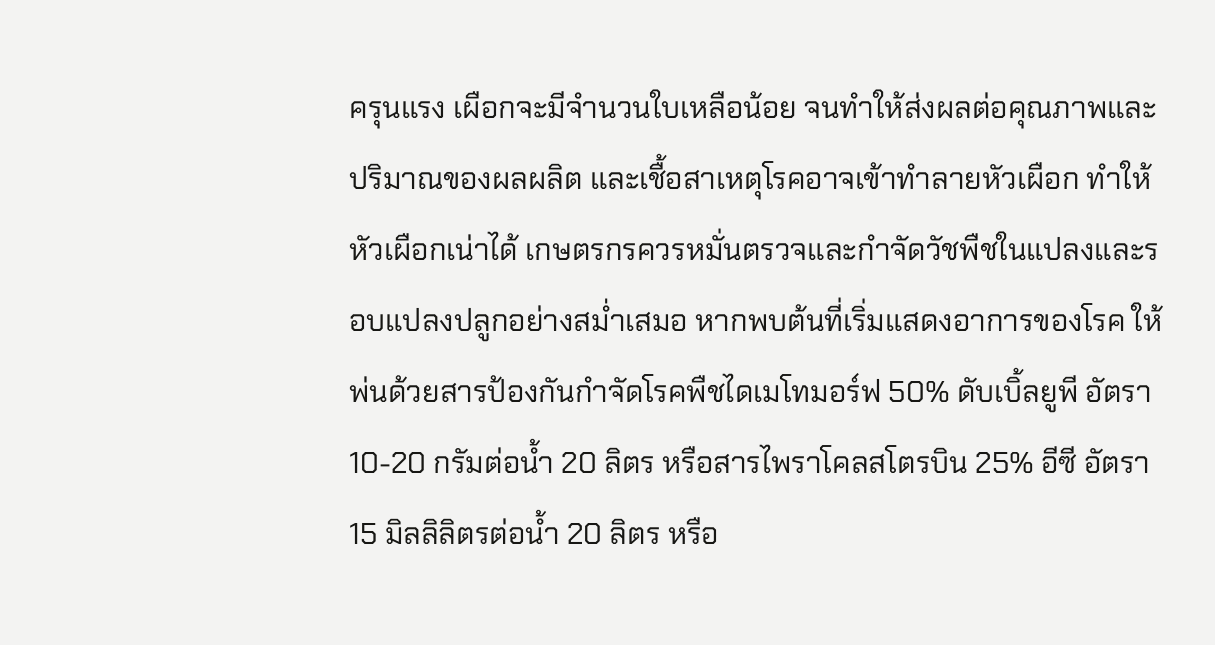ครุนแรง เผือกจะมีจำนวนใบเหลือน้อย จนทำให้ส่งผลต่อคุณภาพและปริมาณของผลผลิต และเชื้อสาเหตุโรคอาจเข้าทำลายหัวเผือก ทำให้หัวเผือกเน่าได้ เกษตรกรควรหมั่นตรวจและกำจัดวัชพืชในแปลงและรอบแปลงปลูกอย่างสม่ำเสมอ หากพบต้นที่เริ่มแสดงอาการของโรค ให้พ่นด้วยสารป้องกันกำจัดโรคพืชไดเมโทมอร์ฟ 50% ดับเบิ้ลยูพี อัตรา 10-20 กรัมต่อน้ำ 20 ลิตร หรือสารไพราโคลสโตรบิน 25% อีซี อัตรา 15 มิลลิลิตรต่อน้ำ 20 ลิตร หรือ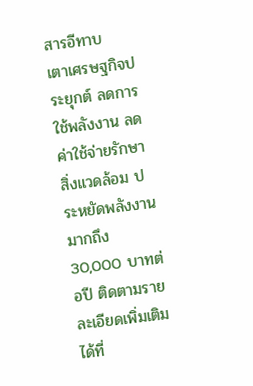สารอีทาบ
เตาเศรษฐกิจประยุกต์ ลดการใช้พลังงาน ลดค่าใช้จ่ายรักษาสิ่งแวดล้อม ประหยัดพลังงานมากถึง 30,000 บาทต่อปี ติดตามรายละเอียดเพิ่มเติมได้ที่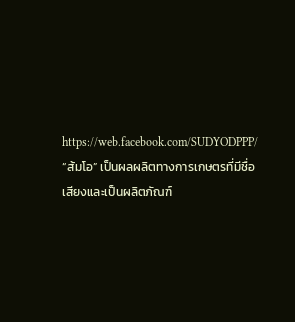https://web.facebook.com/SUDYODPPP/
“ส้มโอ” เป็นผลผลิตทางการเกษตรที่มีชื่อเสียงและเป็นผลิตภัณฑ์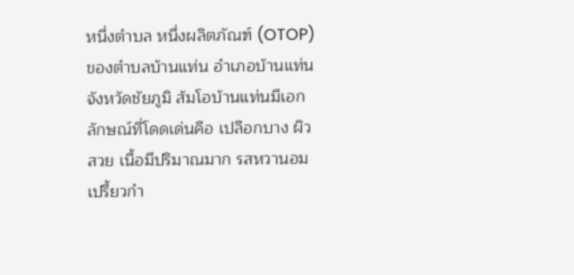หนึ่งตำบล หนึ่งผลิตภัณฑ์ (OTOP) ของตำบลบ้านแท่น อำเภอบ้านแท่น จังหวัดชัยภูมิ ส้มโอบ้านแท่นมีเอกลักษณ์ที่โดดเด่นคือ เปลือกบาง ผิวสวย เนื้อมีปริมาณมาก รสหวานอมเปรี้ยวกำ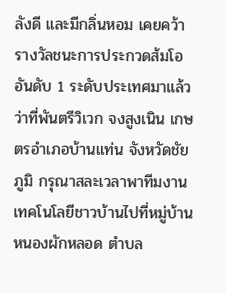ลังดี และมีกลิ่นหอม เคยคว้ารางวัลชนะการประกวดส้มโอ อันดับ 1 ระดับประเทศมาแล้ว ว่าที่พันตรีวิเวก จงสูงเนิน เกษตรอำเภอบ้านแท่น จังหวัดชัยภูมิ กรุณาสละเวลาพาทีมงานเทคโนโลยีชาวบ้านไปที่หมู่บ้านหนองผักหลอด ตำบล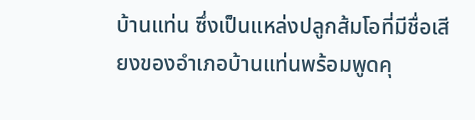บ้านแท่น ซึ่งเป็นแหล่งปลูกส้มโอที่มีชื่อเสียงของอำเภอบ้านแท่นพร้อมพูดคุ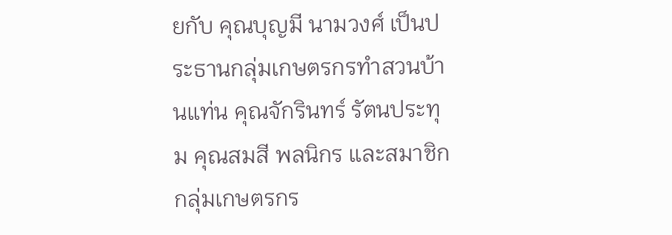ยกับ คุณบุญมี นามวงศ์ เป็นประธานกลุ่มเกษตรกรทำสวนบ้านแท่น คุณจักรินทร์ รัตนประทุม คุณสมสี พลนิกร และสมาชิกกลุ่มเกษตรกร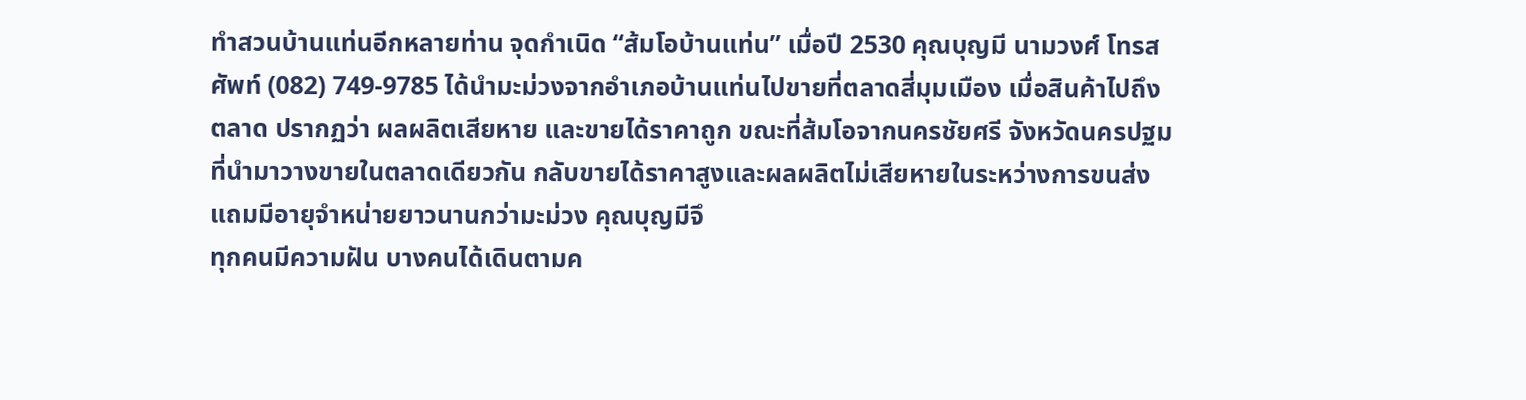ทำสวนบ้านแท่นอีกหลายท่าน จุดกำเนิด “ส้มโอบ้านแท่น” เมื่อปี 2530 คุณบุญมี นามวงศ์ โทรสศัพท์ (082) 749-9785 ได้นำมะม่วงจากอำเภอบ้านแท่นไปขายที่ตลาดสี่มุมเมือง เมื่อสินค้าไปถึงตลาด ปรากฏว่า ผลผลิตเสียหาย และขายได้ราคาถูก ขณะที่ส้มโอจากนครชัยศรี จังหวัดนครปฐม ที่นำมาวางขายในตลาดเดียวกัน กลับขายได้ราคาสูงและผลผลิตไม่เสียหายในระหว่างการขนส่ง แถมมีอายุจำหน่ายยาวนานกว่ามะม่วง คุณบุญมีจึ
ทุกคนมีความฝัน บางคนได้เดินตามค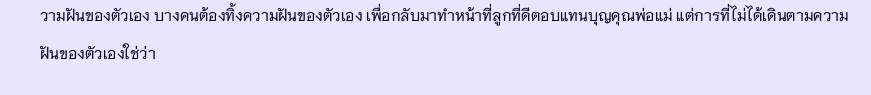วามฝันของตัวเอง บางคนต้องทิ้งความฝันของตัวเอง เพื่อกลับมาทำหน้าที่ลูกที่ดีตอบแทนบุญคุณพ่อแม่ แต่การที่ไม่ได้เดินตามความฝันของตัวเองใช่ว่า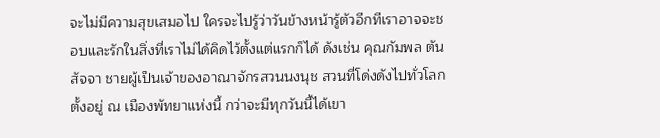จะไม่มีความสุขเสมอไป ใครจะไปรู้ว่าวันข้างหน้ารู้ตัวอีกทีเราอาจจะชอบและรักในสิ่งที่เราไม่ได้คิดไว้ตั้งแต่แรกก็ได้ ดังเช่น คุณกัมพล ตันสัจจา ชายผู้เป็นเจ้าของอาณาจักรสวนนงนุช สวนที่โด่งดังไปทั่วโลก ตั้งอยู่ ณ เมืองพัทยาแห่งนี้ กว่าจะมีทุกวันนี้ได้เขา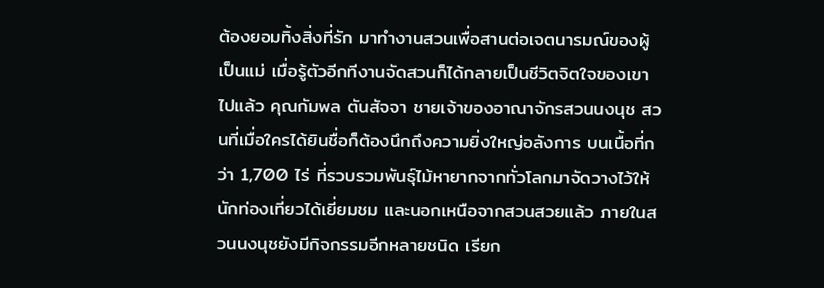ต้องยอมทิ้งสิ่งที่รัก มาทำงานสวนเพื่อสานต่อเจตนารมณ์ของผู้เป็นแม่ เมื่อรู้ตัวอีกทีงานจัดสวนก็ได้กลายเป็นชีวิตจิตใจของเขาไปแล้ว คุณกัมพล ตันสัจจา ชายเจ้าของอาณาจักรสวนนงนุช สวนที่เมื่อใครได้ยินชื่อก็ต้องนึกถึงความยิ่งใหญ่อลังการ บนเนื้อที่กว่า 1,700 ไร่ ที่รวบรวมพันธุ์ไม้หายากจากทั่วโลกมาจัดวางไว้ให้นักท่องเที่ยวได้เยี่ยมชม และนอกเหนือจากสวนสวยแล้ว ภายในสวนนงนุชยังมีกิจกรรมอีกหลายชนิด เรียก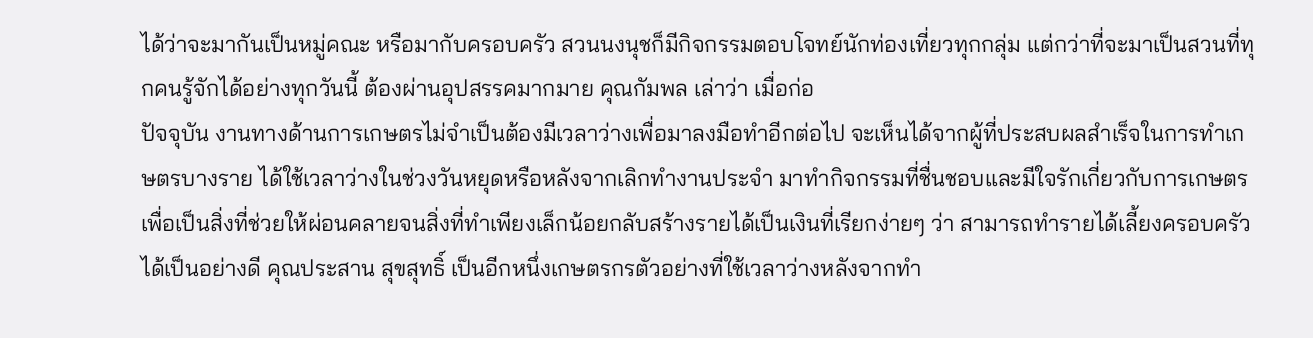ได้ว่าจะมากันเป็นหมู่คณะ หรือมากับครอบครัว สวนนงนุชก็มีกิจกรรมตอบโจทย์นักท่องเที่ยวทุกกลุ่ม แต่กว่าที่จะมาเป็นสวนที่ทุกคนรู้จักได้อย่างทุกวันนี้ ต้องผ่านอุปสรรคมากมาย คุณกัมพล เล่าว่า เมื่อก่อ
ปัจจุบัน งานทางด้านการเกษตรไม่จำเป็นต้องมีเวลาว่างเพื่อมาลงมือทำอีกต่อไป จะเห็นได้จากผู้ที่ประสบผลสำเร็จในการทำเกษตรบางราย ได้ใช้เวลาว่างในช่วงวันหยุดหรือหลังจากเลิกทำงานประจำ มาทำกิจกรรมที่ชื่นชอบและมีใจรักเกี่ยวกับการเกษตร เพื่อเป็นสิ่งที่ช่วยให้ผ่อนคลายจนสิ่งที่ทำเพียงเล็กน้อยกลับสร้างรายได้เป็นเงินที่เรียกง่ายๆ ว่า สามารถทำรายได้เลี้ยงครอบครัวได้เป็นอย่างดี คุณประสาน สุขสุทธิ์ เป็นอีกหนึ่งเกษตรกรตัวอย่างที่ใช้เวลาว่างหลังจากทำ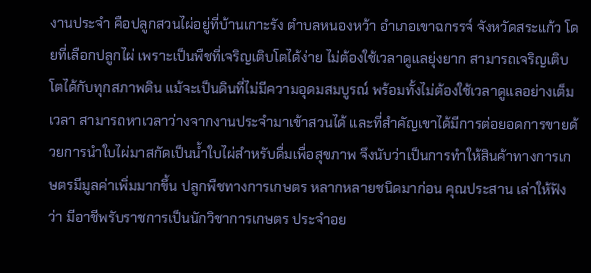งานประจำ คือปลูกสวนไผ่อยู่ที่บ้านเกาะรัง ตำบลหนองหว้า อำเภอเขาฉกรรจ์ จังหวัดสระแก้ว โดยที่เลือกปลูกไผ่ เพราะเป็นพืชที่เจริญเติบโตได้ง่าย ไม่ต้องใช้เวลาดูแลยุ่งยาก สามารถเจริญเติบโตได้กับทุกสภาพดิน แม้จะเป็นดินที่ไม่มีความอุดมสมบูรณ์ พร้อมทั้งไม่ต้องใช้เวลาดูแลอย่างเต็มเวลา สามารถหาเวลาว่างจากงานประจำมาเข้าสวนได้ และที่สำคัญเขาได้มีการต่อยอดการขายด้วยการนำใบไผ่มาสกัดเป็นน้ำใบไผ่สำหรับดื่มเพื่อสุขภาพ จึงนับว่าเป็นการทำให้สินค้าทางการเกษตรมีมูลค่าเพิ่มมากขึ้น ปลูกพืชทางการเกษตร หลากหลายชนิดมาก่อน คุณประสาน เล่าให้ฟังว่า มีอาชีพรับราชการเป็นนักวิชาการเกษตร ประจำอย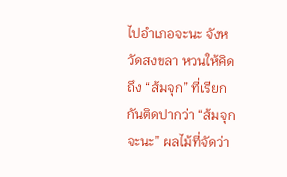ไปอำเภอจะนะ จังหวัดสงขลา หวนให้คิดถึง “ส้มจุก” ที่เรียกกันติดปากว่า “ส้มจุกจะนะ” ผลไม้ที่จัดว่า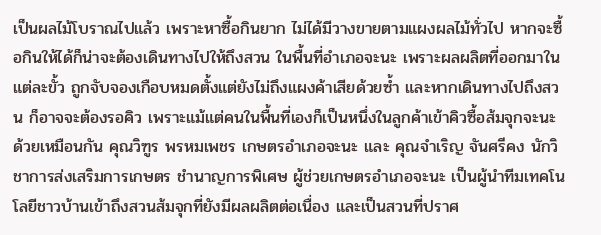เป็นผลไม้โบราณไปแล้ว เพราะหาซื้อกินยาก ไม่ได้มีวางขายตามแผงผลไม้ทั่วไป หากจะซื้อกินให้ได้ก็น่าจะต้องเดินทางไปให้ถึงสวน ในพื้นที่อำเภอจะนะ เพราะผลผลิตที่ออกมาในแต่ละขั้ว ถูกจับจองเกือบหมดตั้งแต่ยังไม่ถึงแผงค้าเสียด้วยซ้ำ และหากเดินทางไปถึงสวน ก็อาจจะต้องรอคิว เพราะแม้แต่คนในพื้นที่เองก็เป็นหนึ่งในลูกค้าเข้าคิวซื้อส้มจุกจะนะด้วยเหมือนกัน คุณวิฑูร พรหมเพชร เกษตรอำเภอจะนะ และ คุณจำเริญ จันศรีคง นักวิชาการส่งเสริมการเกษตร ชำนาญการพิเศษ ผู้ช่วยเกษตรอำเภอจะนะ เป็นผู้นำทีมเทคโนโลยีชาวบ้านเข้าถึงสวนส้มจุกที่ยังมีผลผลิตต่อเนื่อง และเป็นสวนที่ปราศ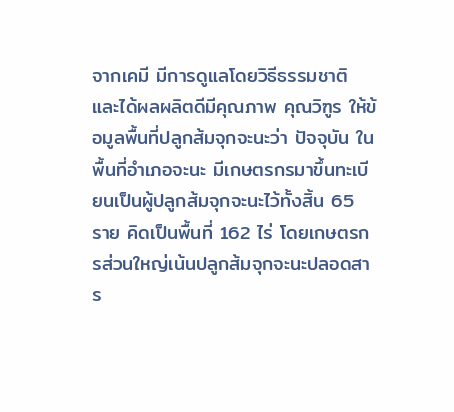จากเคมี มีการดูแลโดยวิธีธรรมชาติ และได้ผลผลิตดีมีคุณภาพ คุณวิฑูร ให้ข้อมูลพื้นที่ปลูกส้มจุกจะนะว่า ปัจจุบัน ในพื้นที่อำเภอจะนะ มีเกษตรกรมาขึ้นทะเบียนเป็นผู้ปลูกส้มจุกจะนะไว้ทั้งสิ้น 65 ราย คิดเป็นพื้นที่ 162 ไร่ โดยเกษตรกรส่วนใหญ่เน้นปลูกส้มจุกจะนะปลอดสาร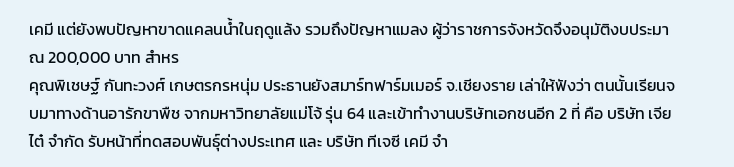เคมี แต่ยังพบปัญหาขาดแคลนน้ำในฤดูแล้ง รวมถึงปัญหาแมลง ผู้ว่าราชการจังหวัดจึงอนุมัติงบประมาณ 200,000 บาท สำหร
คุณพิเชษฐ์ กันทะวงศ์ เกษตรกรหนุ่ม ประธานยังสมาร์ทฟาร์มเมอร์ จ.เชียงราย เล่าให้ฟังว่า ตนนั้นเรียนจบมาทางด้านอารักขาพืช จากมหาวิทยาลัยแม่โจ้ รุ่น 64 และเข้าทำงานบริษัทเอกชนอีก 2 ที่ คือ บริษัท เจียไต๋ จำกัด รับหน้าที่ทดสอบพันธุ์ต่างประเทศ และ บริษัท ทีเจซี เคมี จำ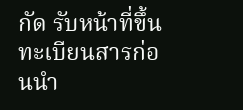กัด รับหน้าที่ขึ้นทะเบียนสารก่อนนำ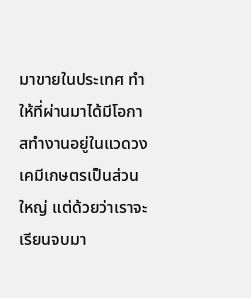มาขายในประเทศ ทำให้ที่ผ่านมาได้มีโอกาสทำงานอยู่ในแวดวงเคมีเกษตรเป็นส่วนใหญ่ แต่ด้วยว่าเราจะเรียนจบมา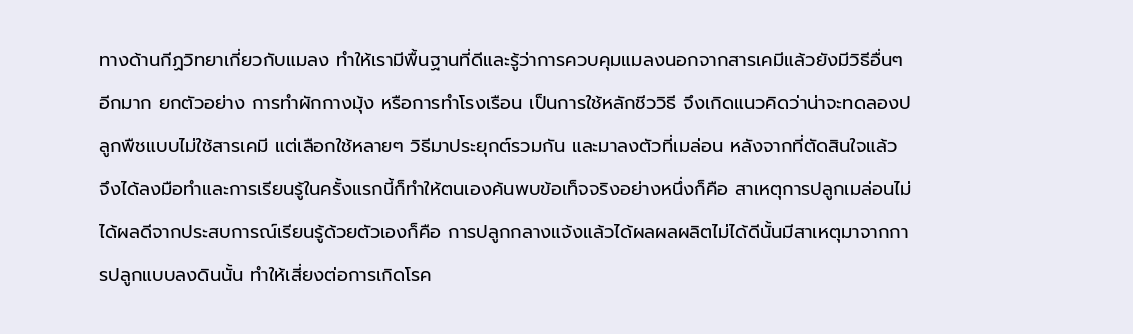ทางด้านกีฏวิทยาเกี่ยวกับแมลง ทำให้เรามีพื้นฐานที่ดีและรู้ว่าการควบคุมแมลงนอกจากสารเคมีแล้วยังมีวิธีอื่นๆ อีกมาก ยกตัวอย่าง การทำผักกางมุ้ง หรือการทำโรงเรือน เป็นการใช้หลักชีววิธี จึงเกิดแนวคิดว่าน่าจะทดลองปลูกพืชแบบไม่ใช้สารเคมี แต่เลือกใช้หลายๆ วิธีมาประยุกต์รวมกัน และมาลงตัวที่เมล่อน หลังจากที่ตัดสินใจแล้ว จึงได้ลงมือทำและการเรียนรู้ในครั้งแรกนี้ก็ทำให้ตนเองค้นพบข้อเท็จจริงอย่างหนึ่งก็คือ สาเหตุการปลูกเมล่อนไม่ได้ผลดีจากประสบการณ์เรียนรู้ด้วยตัวเองก็คือ การปลูกกลางแจ้งแล้วได้ผลผลผลิตไม่ได้ดีนั้นมีสาเหตุมาจากการปลูกแบบลงดินนั้น ทำให้เสี่ยงต่อการเกิดโรค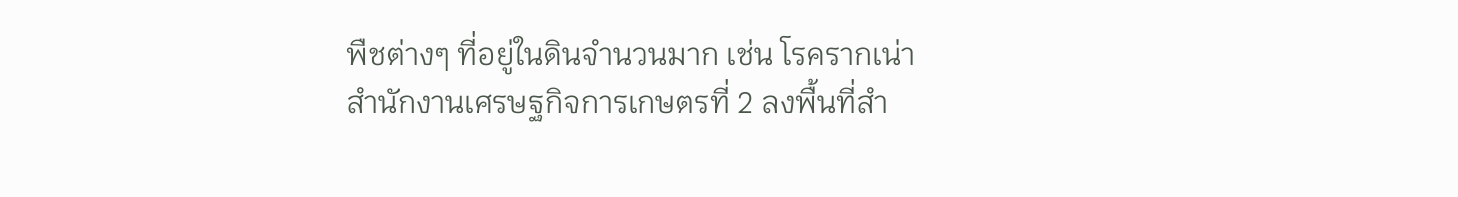พืชต่างๆ ที่อยู่ในดินจำนวนมาก เช่น โรครากเน่า
สำนักงานเศรษฐกิจการเกษตรที่ 2 ลงพื้นที่สำ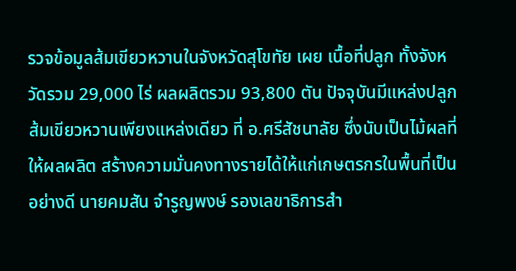รวจข้อมูลส้มเขียวหวานในจังหวัดสุโขทัย เผย เนื้อที่ปลูก ทั้งจังหวัดรวม 29,000 ไร่ ผลผลิตรวม 93,800 ตัน ปัจจุบันมีแหล่งปลูกส้มเขียวหวานเพียงแหล่งเดียว ที่ อ.ศรีสัชนาลัย ซึ่งนับเป็นไม้ผลที่ให้ผลผลิต สร้างความมั่นคงทางรายได้ให้แก่เกษตรกรในพื้นที่เป็นอย่างดี นายคมสัน จำรูญพงษ์ รองเลขาธิการสำ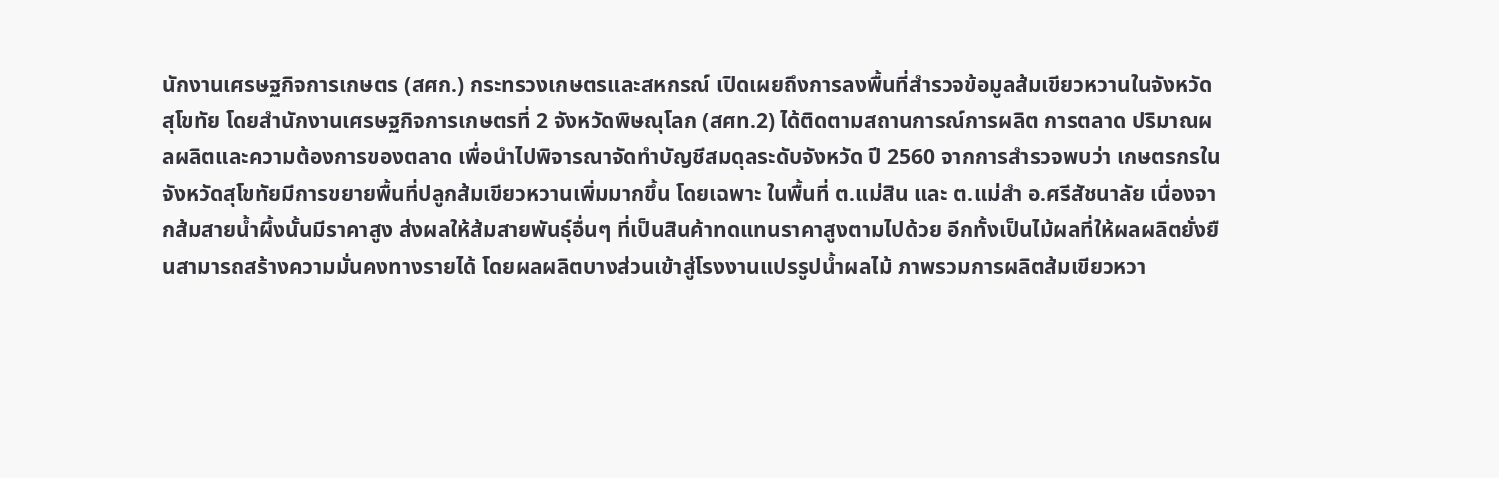นักงานเศรษฐกิจการเกษตร (สศก.) กระทรวงเกษตรและสหกรณ์ เปิดเผยถึงการลงพื้นที่สำรวจข้อมูลส้มเขียวหวานในจังหวัดสุโขทัย โดยสำนักงานเศรษฐกิจการเกษตรที่ 2 จังหวัดพิษณุโลก (สศท.2) ได้ติดตามสถานการณ์การผลิต การตลาด ปริมาณผลผลิตและความต้องการของตลาด เพื่อนำไปพิจารณาจัดทำบัญชีสมดุลระดับจังหวัด ปี 2560 จากการสำรวจพบว่า เกษตรกรในจังหวัดสุโขทัยมีการขยายพื้นที่ปลูกส้มเขียวหวานเพิ่มมากขึ้น โดยเฉพาะ ในพื้นที่ ต.แม่สิน และ ต.แม่สำ อ.ศรีสัชนาลัย เนื่องจากส้มสายน้ำผึ้งนั้นมีราคาสูง ส่งผลให้ส้มสายพันธุ์อื่นๆ ที่เป็นสินค้าทดแทนราคาสูงตามไปด้วย อีกทั้งเป็นไม้ผลที่ให้ผลผลิตยั่งยืนสามารถสร้างความมั่นคงทางรายได้ โดยผลผลิตบางส่วนเข้าสู่โรงงานแปรรูปน้ำผลไม้ ภาพรวมการผลิตส้มเขียวหวา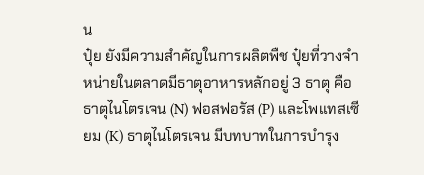น
ปุ๋ย ยังมีความสำคัญในการผลิตพืช ปุ๋ยที่วางจำหน่ายในตลาดมีธาตุอาหารหลักอยู่ 3 ธาตุ คือ ธาตุไนโตรเจน (N) ฟอสฟอรัส (P) และโพแทสเซียม (K) ธาตุไนโตรเจน มีบทบาทในการบำรุง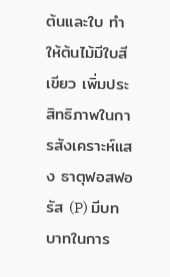ต้นและใบ ทำให้ต้นไม้มีใบสีเขียว เพิ่มประสิทธิภาพในการสังเคราะห์แสง ธาตุฟอสฟอรัส (P) มีบทบาทในการ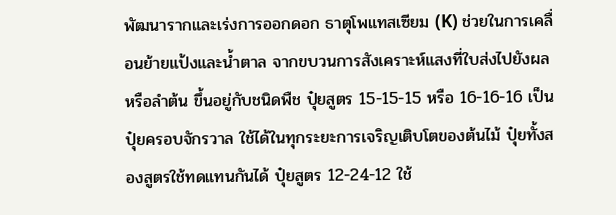พัฒนารากและเร่งการออกดอก ธาตุโพแทสเซียม (K) ช่วยในการเคลื่อนย้ายแป้งและน้ำตาล จากขบวนการสังเคราะห์แสงที่ใบส่งไปยังผล หรือลำต้น ขึ้นอยู่กับชนิดพืช ปุ๋ยสูตร 15-15-15 หรือ 16-16-16 เป็นปุ๋ยครอบจักรวาล ใช้ได้ในทุกระยะการเจริญเติบโตของต้นไม้ ปุ๋ยทั้งสองสูตรใช้ทดแทนกันได้ ปุ๋ยสูตร 12-24-12 ใช้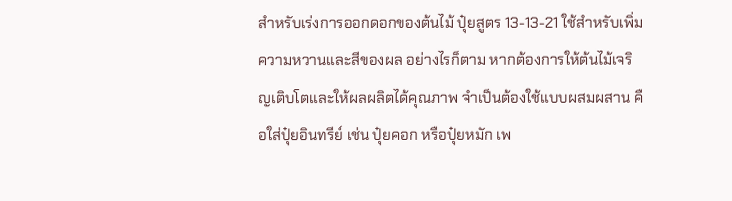สำหรับเร่งการออกดอกของต้นไม้ ปุ๋ยสูตร 13-13-21 ใช้สำหรับเพิ่มความหวานและสีของผล อย่างไรก็ตาม หากต้องการให้ต้นไม้เจริญเติบโตและให้ผลผลิตได้คุณภาพ จำเป็นต้องใช้แบบผสมผสาน คือใส่ปุ๋ยอินทรีย์ เช่น ปุ๋ยคอก หรือปุ๋ยหมัก เพ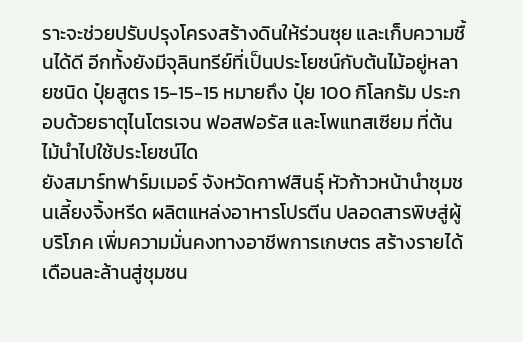ราะจะช่วยปรับปรุงโครงสร้างดินให้ร่วนซุย และเก็บความชื้นได้ดี อีกทั้งยังมีจุลินทรีย์ที่เป็นประโยชน์กับต้นไม้อยู่หลายชนิด ปุ๋ยสูตร 15-15-15 หมายถึง ปุ๋ย 100 กิโลกรัม ประกอบด้วยธาตุไนโตรเจน ฟอสฟอรัส และโพแทสเซียม ที่ต้นไม้นำไปใช้ประโยชน์ได
ยังสมาร์ทฟาร์มเมอร์ จังหวัดกาฬสินธุ์ หัวก้าวหน้านำชุมชนเลี้ยงจิ้งหรีด ผลิตแหล่งอาหารโปรตีน ปลอดสารพิษสู่ผู้บริโภค เพิ่มความมั่นคงทางอาชีพการเกษตร สร้างรายได้เดือนละล้านสู่ชุมชน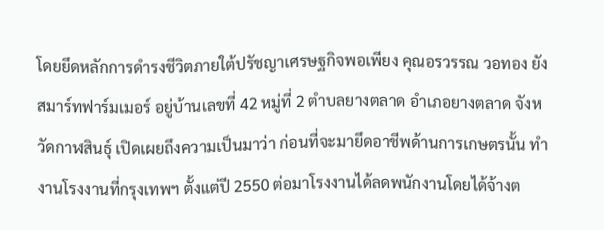โดยยึดหลักการดำรงชีวิตภายใต้ปรัชญาเศรษฐกิจพอเพียง คุณอรวรรณ วอทอง ยังสมาร์ทฟาร์มเมอร์ อยู่บ้านเลขที่ 42 หมู่ที่ 2 ตำบลยางตลาด อำเภอยางตลาด จังหวัดกาฬสินธุ์ เปิดเผยถึงความเป็นมาว่า ก่อนที่จะมายึดอาชีพด้านการเกษตรนั้น ทำงานโรงงานที่กรุงเทพฯ ตั้งแต่ปี 2550 ต่อมาโรงงานได้ลดพนักงานโดยได้จ้างต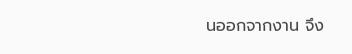นออกจากงาน จึง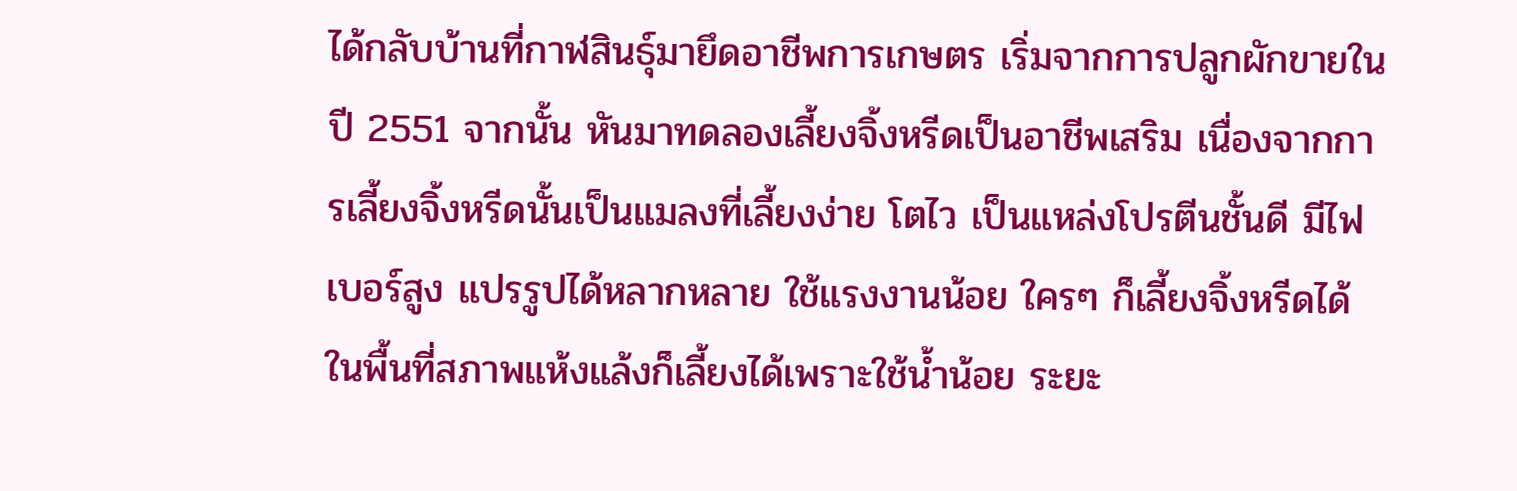ได้กลับบ้านที่กาฬสินธุ์มายึดอาชีพการเกษตร เริ่มจากการปลูกผักขายในปี 2551 จากนั้น หันมาทดลองเลี้ยงจิ้งหรีดเป็นอาชีพเสริม เนื่องจากการเลี้ยงจิ้งหรีดนั้นเป็นแมลงที่เลี้ยงง่าย โตไว เป็นแหล่งโปรตีนชั้นดี มีไฟเบอร์สูง แปรรูปได้หลากหลาย ใช้แรงงานน้อย ใครๆ ก็เลี้ยงจิ้งหรีดได้ ในพื้นที่สภาพแห้งแล้งก็เลี้ยงได้เพราะใช้น้ำน้อย ระยะ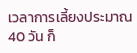เวลาการเลี้ยงประมาณ 40 วัน ก็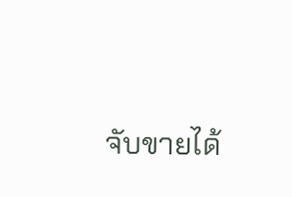จับขายได้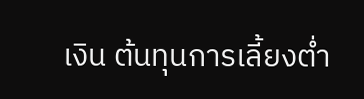เงิน ต้นทุนการเลี้ยงต่ำ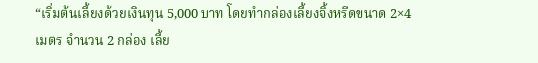“เริ่มต้นเลี้ยงด้วยเงินทุน 5,000 บาท โดยทำกล่องเลี้ยงจิ้งหรีดขนาด 2×4 เมตร จำนวน 2 กล่อง เลี้ย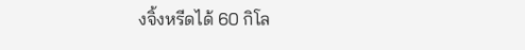งจิ้งหรีดได้ 60 กิโล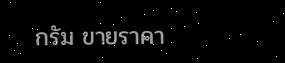กรัม ขายราคา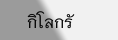กิโลกรั